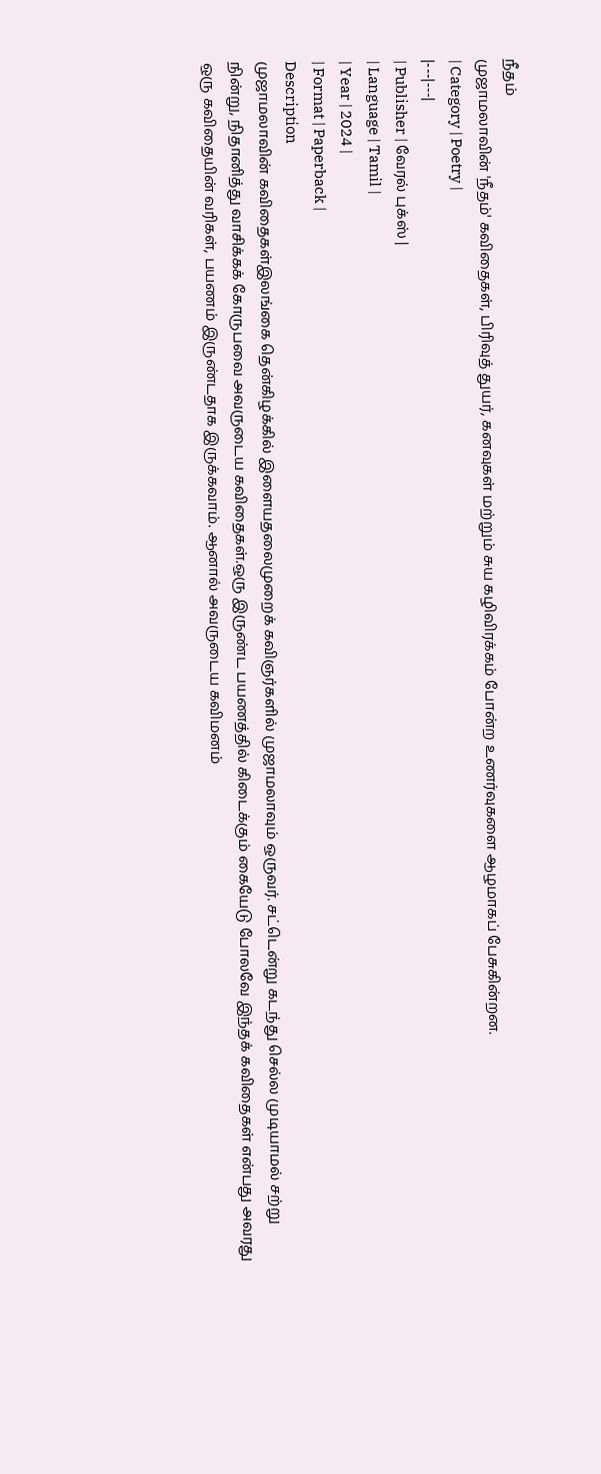நீதம்
முஜாமலாவின் 'நீதம்' கவிதைகள், பிரிவுத் துயர், கனவுகள் மற்றும் சுய கழிவிரக்கம் போன்ற உணர்வுகளை ஆழமாகப் பேசுகின்றன.
| Category | Poetry |
|---|---|
| Publisher | வேரல் புக்ஸ் |
| Language | Tamil |
| Year | 2024 |
| Format | Paperback |
Description
முஜாமலாவின் கவிதைகள்இலங்கை தென்கிழக்கில் இளையதலைமுறைக் கவிஞர்களில் முஜாமலாவும் ஒருவர். சட்டென்று கடந்து செல்ல முடியாமல் சற்று நின்று, நிதானித்து வாசிக்கக் கோருபவை அவருடைய கவிதைகள்.ஒரு இருண்ட பயணத்தில் கிடைக்கும் கையேடு போலவே இந்தக் கவிதைகள் என்பது அவரது ஒரு கவிதையின் வரிகள், பயணம் இருண்டதாக இருக்கவாம். ஆனால் அவருடைய கவிமனம்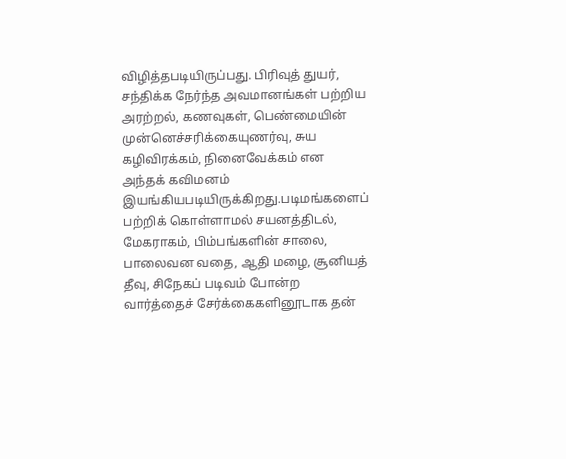விழித்தபடியிருப்பது. பிரிவுத் துயர், சந்திக்க நேர்ந்த அவமானங்கள் பற்றிய அரற்றல், கணவுகள், பெண்மையின் முன்னெச்சரிக்கையுணர்வு, சுய கழிவிரக்கம், நினைவேக்கம் என அந்தக் கவிமனம் இயங்கியபடியிருக்கிறது.படிமங்களைப் பற்றிக் கொள்ளாமல் சயனத்திடல், மேகராகம், பிம்பங்களின் சாலை, பாலைவன வதை, ஆதி மழை, சூனியத் தீவு, சிநேகப் படிவம் போன்ற வார்த்தைச் சேர்க்கைகளினூடாக தன்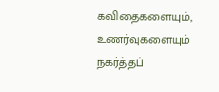கவிதைகளையும், உணர்வுகளையும் நகர்த்தப்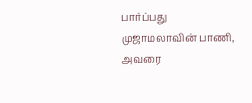பார்ப்பது முஜாமலாவின் பாணி, அவரை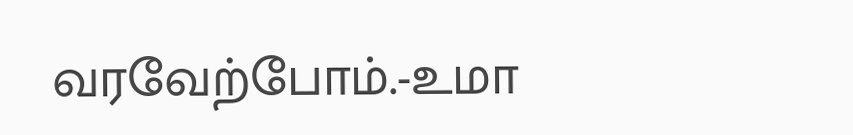வரவேற்போம்.-உமா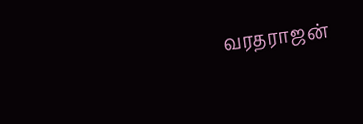வரதராஜன்